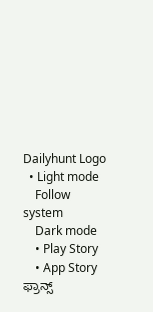Dailyhunt Logo
  • Light mode
    Follow system
    Dark mode
    • Play Story
    • App Story
ಫ್ರಾನ್ಸ್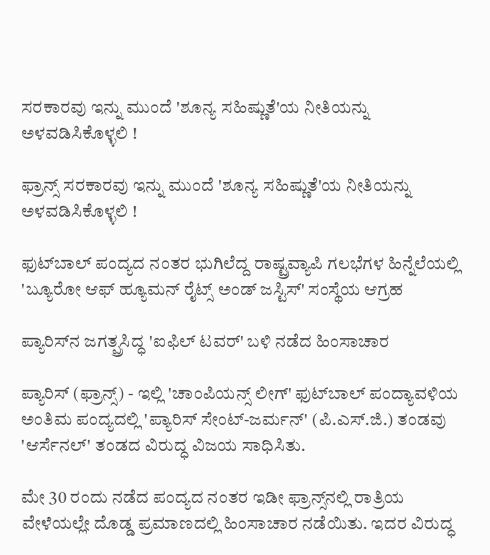ಸರಕಾರವು ಇನ್ನು ಮುಂದೆ 'ಶೂನ್ಯ ಸಹಿಷ್ಣುತೆ'ಯ ನೀತಿಯನ್ನು ಅಳವಡಿಸಿಕೊಳ್ಳಲಿ !

ಫ್ರಾನ್ಸ್ ಸರಕಾರವು ಇನ್ನು ಮುಂದೆ 'ಶೂನ್ಯ ಸಹಿಷ್ಣುತೆ'ಯ ನೀತಿಯನ್ನು ಅಳವಡಿಸಿಕೊಳ್ಳಲಿ !

ಫುಟ್‌ಬಾಲ್ ಪಂದ್ಯದ ನಂತರ ಭುಗಿಲೆದ್ದ ರಾಷ್ಟ್ರವ್ಯಾಪಿ ಗಲಭೆಗಳ ಹಿನ್ನೆಲೆಯಲ್ಲಿ 'ಬ್ಯೂರೋ ಆಫ್ ಹ್ಯೂಮನ್ ರೈಟ್ಸ್ ಅಂಡ್ ಜಸ್ಟಿಸ್' ಸಂಸ್ಥೆಯ ಆಗ್ರಹ

ಪ್ಯಾರಿಸ್‌ನ ಜಗತ್ಪ್ರಸಿದ್ಧ 'ಐಫಿಲ್ ಟವರ್' ಬಳಿ ನಡೆದ ಹಿಂಸಾಚಾರ

ಪ್ಯಾರಿಸ್ (ಫ್ರಾನ್ಸ್) - ಇಲ್ಲಿ 'ಚಾಂಪಿಯನ್ಸ್ ಲೀಗ್' ಫುಟ್‌ಬಾಲ್ ಪಂದ್ಯಾವಳಿಯ ಅಂತಿಮ ಪಂದ್ಯದಲ್ಲಿ 'ಪ್ಯಾರಿಸ್ ಸೇಂಟ್-ಜರ್ಮನ್' (ಪಿ.ಎಸ್.ಜಿ.) ತಂಡವು 'ಆರ್ಸೆನಲ್' ತಂಡದ ವಿರುದ್ಧ ವಿಜಯ ಸಾಧಿಸಿತು.

ಮೇ 30 ರಂದು ನಡೆದ ಪಂದ್ಯದ ನಂತರ ಇಡೀ ಫ್ರಾನ್ಸ್‌ನಲ್ಲಿ ರಾತ್ರಿಯ ವೇಳೆಯಲ್ಲೇ ದೊಡ್ಡ ಪ್ರಮಾಣದಲ್ಲಿ ಹಿಂಸಾಚಾರ ನಡೆಯಿತು. ಇದರ ವಿರುದ್ಧ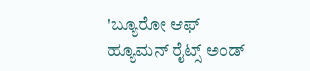'ಬ್ಯೂರೋ ಆಫ್ ಹ್ಯೂಮನ್ ರೈಟ್ಸ್ ಅಂಡ್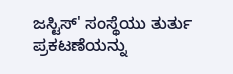ಜಸ್ಟಿಸ್' ಸಂಸ್ಥೆಯು ತುರ್ತು ಪ್ರಕಟಣೆಯನ್ನು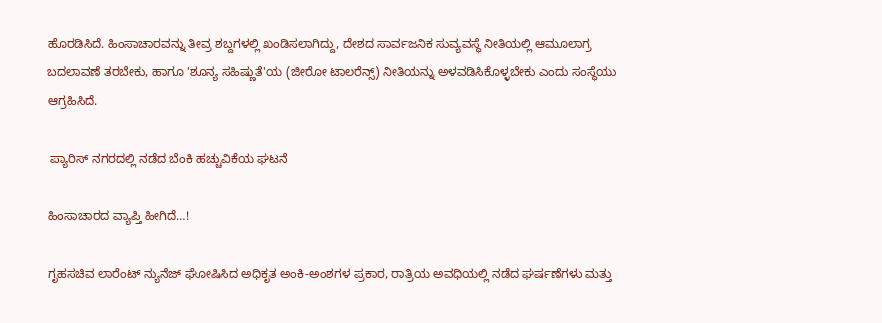ಹೊರಡಿಸಿದೆ. ಹಿಂಸಾಚಾರವನ್ನು ತೀವ್ರ ಶಬ್ದಗಳಲ್ಲಿ ಖಂಡಿಸಲಾಗಿದ್ದು, ದೇಶದ ಸಾರ್ವಜನಿಕ ಸುವ್ಯವಸ್ಥೆ ನೀತಿಯಲ್ಲಿ ಆಮೂಲಾಗ್ರ ಬದಲಾವಣೆ ತರಬೇಕು, ಹಾಗೂ 'ಶೂನ್ಯ ಸಹಿಷ್ಣುತೆ'ಯ (ಜೀರೋ ಟಾಲರೆನ್ಸ್) ನೀತಿಯನ್ನು ಅಳವಡಿಸಿಕೊಳ್ಳಬೇಕು ಎಂದು ಸಂಸ್ಥೆಯು ಆಗ್ರಹಿಸಿದೆ.

 ಪ್ಯಾರಿಸ್ ನಗರದಲ್ಲಿ ನಡೆದ ಬೆಂಕಿ ಹಚ್ಚುವಿಕೆಯ ಘಟನೆ

ಹಿಂಸಾಚಾರದ ವ್ಯಾಪ್ತಿ ಹೀಗಿದೆ…!

ಗೃಹಸಚಿವ ಲಾರೆಂಟ್ ನ್ಯುನೆಜ್ ಘೋಷಿಸಿದ ಅಧಿಕೃತ ಅಂಕಿ-ಅಂಶಗಳ ಪ್ರಕಾರ, ರಾತ್ರಿಯ ಅವಧಿಯಲ್ಲಿ ನಡೆದ ಘರ್ಷಣೆಗಳು ಮತ್ತು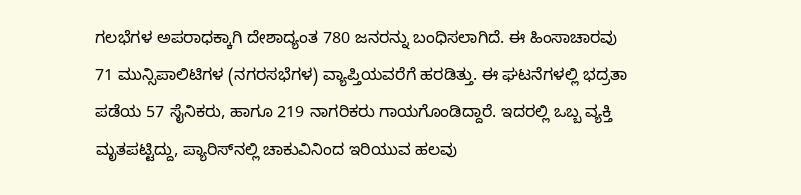ಗಲಭೆಗಳ ಅಪರಾಧಕ್ಕಾಗಿ ದೇಶಾದ್ಯಂತ 780 ಜನರನ್ನು ಬಂಧಿಸಲಾಗಿದೆ. ಈ ಹಿಂಸಾಚಾರವು 71 ಮುನ್ಸಿಪಾಲಿಟಿಗಳ (ನಗರಸಭೆಗಳ) ವ್ಯಾಪ್ತಿಯವರೆಗೆ ಹರಡಿತ್ತು. ಈ ಘಟನೆಗಳಲ್ಲಿ ಭದ್ರತಾ ಪಡೆಯ 57 ಸೈನಿಕರು, ಹಾಗೂ 219 ನಾಗರಿಕರು ಗಾಯಗೊಂಡಿದ್ದಾರೆ. ಇದರಲ್ಲಿ ಒಬ್ಬ ವ್ಯಕ್ತಿ ಮೃತಪಟ್ಟಿದ್ದು, ಪ್ಯಾರಿಸ್‌ನಲ್ಲಿ ಚಾಕುವಿನಿಂದ ಇರಿಯುವ ಹಲವು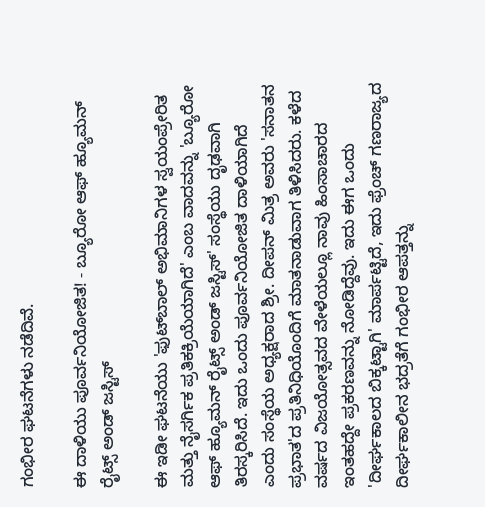ಗಂಭೀರ ಘಟನೆಗಳು ನಡೆದಿವೆ.

ಈ ದಾಳಿಯು ಪೂರ್ವನಿಯೋಜಿತ! - ಬ್ಯೂರೋ ಆಫ್ ಹ್ಯೂಮನ್ ರೈಟ್ಸ್ ಅಂಡ್ ಜಸ್ಟಿಸ್

ಈ ಇಡೀ ಘಟನೆಯು 'ಫುಟ್‌ಬಾಲ್ ಅಭಿಮಾನಿಗಳ ಸ್ವಯಂಪ್ರೇರಿತ ಮತ್ತು ನೈಸರ್ಗಿಕ ಪ್ರತಿಕಕ್ರಿಯೆಯಾಗಿದೆ' ಎಂಬ ವಾದವನ್ನು 'ಬ್ಯೂರೋ ಆಫ್ ಹ್ಯೂಮನ್ ರೈಟ್ಸ್ ಅಂಡ್ ಜಸ್ಟಿಸ್' ಸಂಸ್ಥೆಯು ದೃಢವಾಗಿ ತಿರಸ್ಕರಿಸಿದೆ. ಇದು ಒಂದು ಪೂರ್ವನಿಯೋಜಿತ ದಾಳಿಯಾಗಿದೆ ಎಂದು ಸಂಸ್ಥೆಯ ಅಧ್ಯಕ್ಷರಾದ ಶ್ರೀ. ದೀಪನ್ ಮಿತ್ರ ಅವರು 'ಸನಾತನ ಪ್ರಭಾತ'ದ ಪ್ರತಿನಿಧಿಯೊಂದಿಗೆ ಮಾತನಾಡುವಾಗ ತಿಳಿಸಿದರು. ಕಳೆದ ವರ್ಷದ ವಿಜಯೋತ್ಸವದ ವೇಳೆಯಲ್ಲೂ ನಾವು ಹಿಂಸಾಚಾರದ ಇಂತಹದ್ದೇ ಪ್ರಕರಣವನ್ನು ನೋಡಿದ್ದೆವು. ಇದು ಈಗ ಒಂದು 'ದೀರ್ಘಕಾಲದ ಬಿಕ್ಕಟ್ಟಾಗಿ' ಮಾರ್ಪಟ್ಟಿದೆ, ಇದು ಫ್ರೆಂಚ್ ಗಣರಾಜ್ಯದ ದೀರ್ಘಕಾಲೀನ ಭದ್ರತೆಗೆ ಗಂಭೀರ ಆಪತ್ತನ್ನು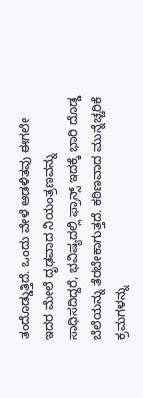ತಂದೊಡ್ಡುತ್ತಿದೆ. ಒಂದು ವೇಳೆ ಆಡಳಿತವು ಈಗಲೇ ಇದರ ಮೇಲೆ ದೃಢವಾದ ನಿಯಂತ್ರಣವನ್ನು ಸಾಧಿಸದಿದ್ದರೆ, ಭವಿಷ್ಯದಲ್ಲಿ ಫ್ರಾನ್ಸ್ ಇದಕ್ಕೆ ಭಾರಿ ದೊಡ್ಡ ಬೆಲೆಯನ್ನು ತೆರಬೇಕಾಗುತ್ತದೆ. ಕಠಿಣವಾದ ಮುನ್ನೆಚ್ಚರಿಕೆ ಕ್ರಮಗಳನ್ನು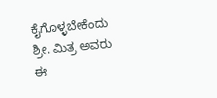ಕೈಗೊಳ್ಳಬೇಕೆಂದು ಶ್ರೀ. ಮಿತ್ರ ಅವರು ಈ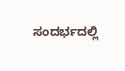ಸಂದರ್ಭದಲ್ಲಿ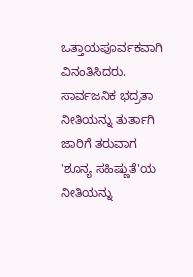ಒತ್ತಾಯಪೂರ್ವಕವಾಗಿ ವಿನಂತಿಸಿದರು. ಸಾರ್ವಜನಿಕ ಭದ್ರತಾ ನೀತಿಯನ್ನು ತುರ್ತಾಗಿ ಜಾರಿಗೆ ತರುವಾಗ 'ಶೂನ್ಯ ಸಹಿಷ್ಣುತೆ'ಯ ನೀತಿಯನ್ನು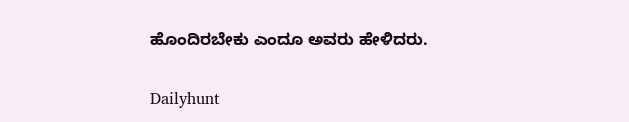ಹೊಂದಿರಬೇಕು ಎಂದೂ ಅವರು ಹೇಳಿದರು.

Dailyhunt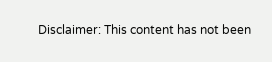Disclaimer: This content has not been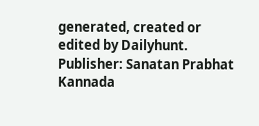generated, created or edited by Dailyhunt. Publisher: Sanatan Prabhat Kannada